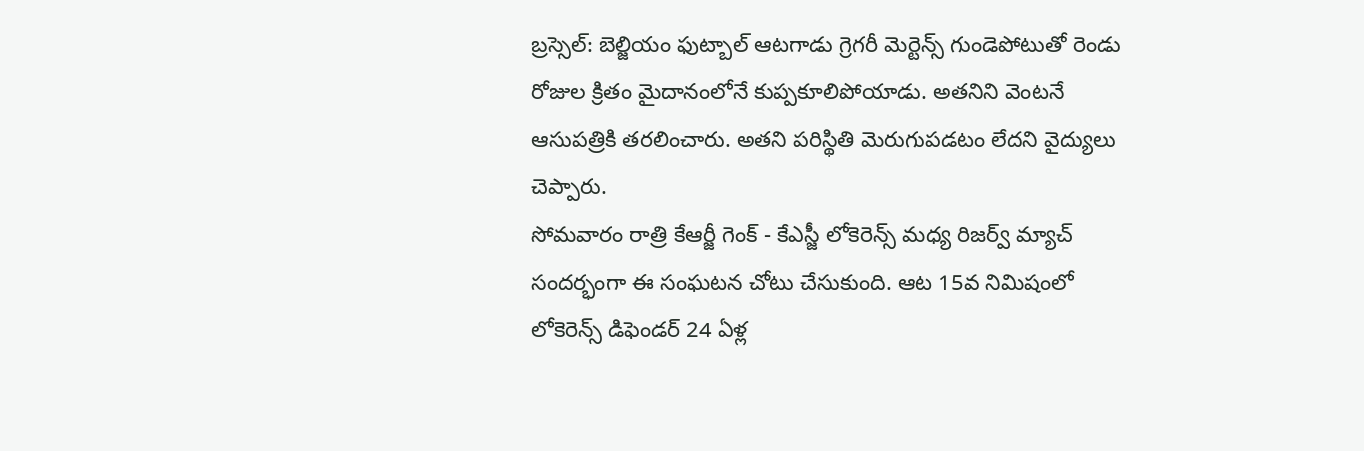బ్రస్సెల్: బెల్జియం ఫుట్బాల్ ఆటగాడు గ్రెగరీ మెర్టెన్స్ గుండెపోటుతో రెండు రోజుల క్రితం మైదానంలోనే కుప్పకూలిపోయాడు. అతనిని వెంటనే ఆసుపత్రికి తరలించారు. అతని పరిస్థితి మెరుగుపడటం లేదని వైద్యులు చెప్పారు.
సోమవారం రాత్రి కేఆర్జీ గెంక్ - కేఎస్జీ లోకెరెన్స్ మధ్య రిజర్వ్ మ్యాచ్ సందర్భంగా ఈ సంఘటన చోటు చేసుకుంది. ఆట 15వ నిమిషంలో లోకెరెన్స్ డిఫెండర్ 24 ఏళ్ల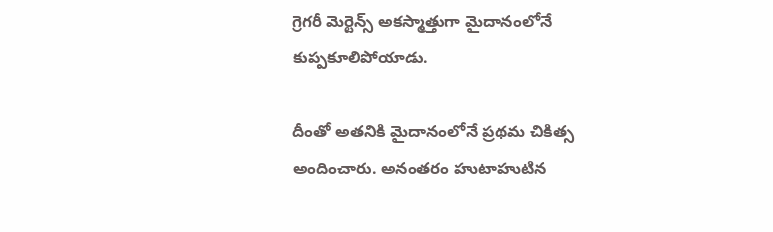గ్రెగరీ మెర్టెన్స్ అకస్మాత్తుగా మైదానంలోనే కుప్పకూలిపోయాడు.

దీంతో అతనికి మైదానంలోనే ప్రథమ చికిత్స అందించారు. అనంతరం హుటాహుటిన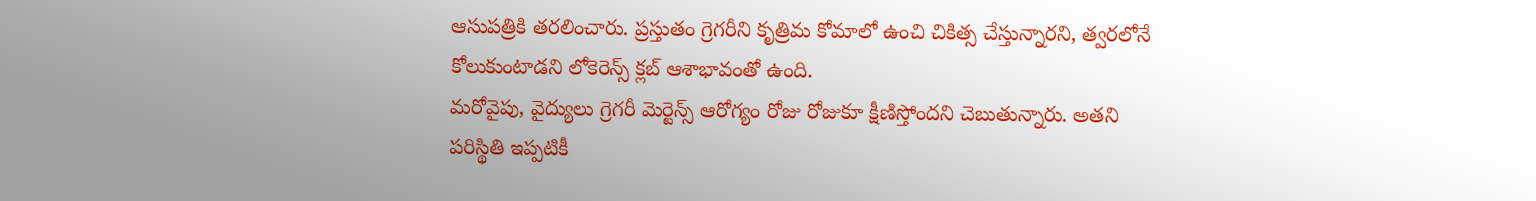ఆసుపత్రికి తరలించారు. ప్రస్తుతం గ్రెగరీని కృత్రిమ కోమాలో ఉంచి చికిత్స చేస్తున్నారని, త్వరలోనే కోలుకుంటాడని లోకెరెన్స్ క్లబ్ ఆశాభావంతో ఉంది.
మరోవైపు, వైద్యులు గ్రెగరీ మెర్టెన్స్ ఆరోగ్యం రోజు రోజుకూ క్షీణిస్తోందని చెబుతున్నారు. అతని పరిస్థితి ఇప్పటికీ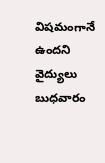విషమంగానే ఉందని వైద్యులు బుధవారం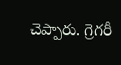చెప్పారు. గ్రెగరీ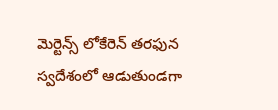మెర్టెన్స్ లోకేరెన్ తరఫున స్వదేశంలో ఆడుతుండగా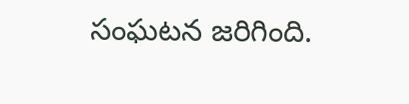సంఘటన జరిగింది.